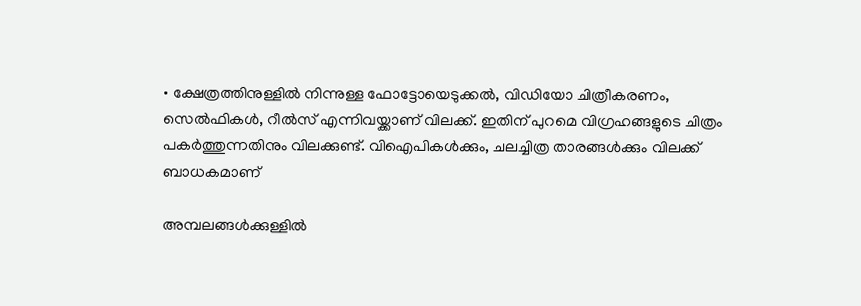• ക്ഷേത്രത്തിനുള്ളില്‍ നിന്നുള്ള ഫോട്ടോയെടുക്കല്‍, വിഡിയോ ചിത്രീകരണം, സെല്‍ഫികള്‍, റീല്‍സ് എന്നിവയ്ക്കാണ് വിലക്ക്. ഇതിന് പുറമെ വിഗ്രഹങ്ങളുടെ ചിത്രം പകര്‍ത്തുന്നതിനും വിലക്കുണ്ട്. വിഐപികള്‍ക്കും, ചലച്ചിത്ര താരങ്ങള്‍ക്കും വിലക്ക് ബാധകമാണ്

അമ്പലങ്ങള്‍ക്കുള്ളില്‍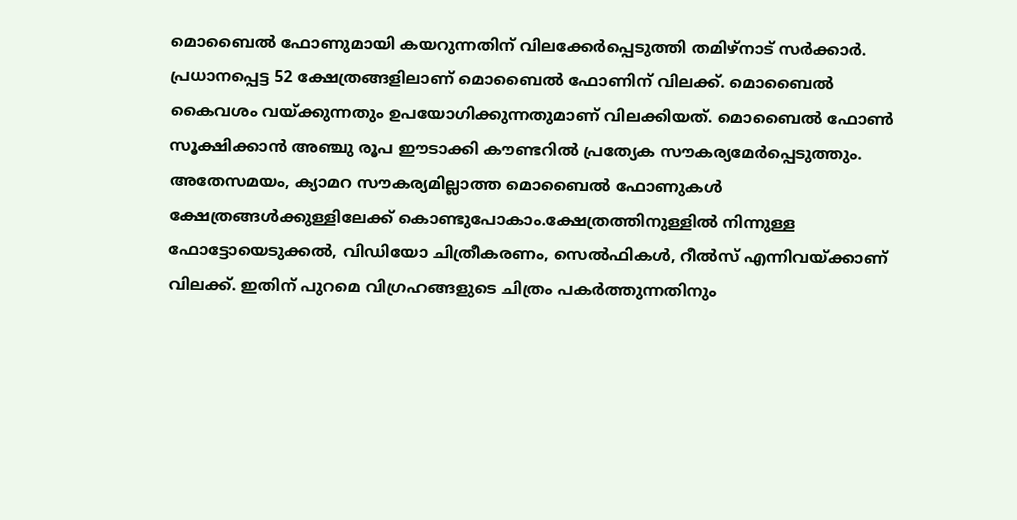മൊബൈല്‍ ഫോണുമായി കയറുന്നതിന് വിലക്കേര്‍പ്പെടുത്തി തമിഴ്നാട് സര്‍ക്കാര്‍. പ്രധാനപ്പെട്ട 52 ക്ഷേത്രങ്ങളിലാണ് മൊബൈല്‍ ഫോണിന് വിലക്ക്. മൊബൈല്‍ കൈവശം വയ്ക്കുന്നതും ഉപയോഗിക്കുന്നതുമാണ് വിലക്കിയത്. മൊബൈല്‍ ഫോണ്‍ സൂക്ഷിക്കാന്‍ അഞ്ചു രൂപ ഈടാക്കി കൗണ്ടറില്‍ പ്രത്യേക സൗകര്യമേര്‍പ്പെടുത്തും. അതേസമയം, ക്യാമറ സൗകര്യമില്ലാത്ത മൊബൈല്‍ ഫോണുകള്‍ ക്ഷേത്രങ്ങള്‍ക്കുള്ളിലേക്ക് കൊണ്ടുപോകാം.ക്ഷേത്രത്തിനുള്ളില്‍ നിന്നുള്ള ഫോട്ടോയെടുക്കല്‍, വിഡിയോ ചിത്രീകരണം, സെല്‍ഫികള്‍, റീല്‍സ് എന്നിവയ്ക്കാണ് വിലക്ക്. ഇതിന് പുറമെ വിഗ്രഹങ്ങളുടെ ചിത്രം പകര്‍ത്തുന്നതിനും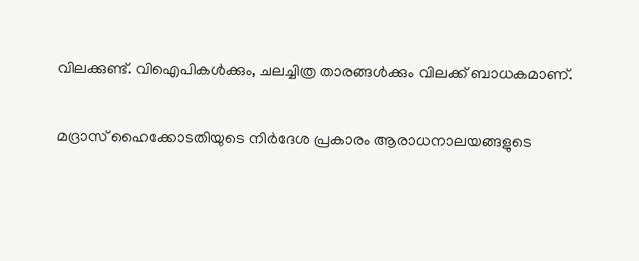വിലക്കുണ്ട്. വിഐപികള്‍ക്കും, ചലച്ചിത്ര താരങ്ങള്‍ക്കും വിലക്ക് ബാധകമാണ്.

മദ്രാസ് ഹൈക്കോടതിയുടെ നിര്‍ദേശ പ്രകാരം ആരാധനാലയങ്ങളുടെ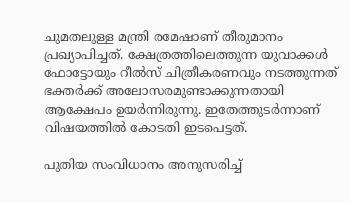ചുമതലുള്ള മന്ത്രി രമേഷാണ് തീരുമാനം പ്രഖ്യാപിച്ചത്. ക്ഷേത്രത്തിലെത്തുന്ന യുവാക്കള്‍ ഫോട്ടോയും റീല്‍സ് ചിത്രീകരണവും നടത്തുന്നത് ഭക്തര്‍ക്ക് അലോസരമുണ്ടാക്കുന്നതായി ആക്ഷേപം ഉയര്‍ന്നിരുന്നു. ഇതേത്തുടര്‍ന്നാണ് വിഷയത്തില്‍ കോടതി ഇടപെട്ടത്.

പുതിയ സംവിധാനം അനുസരിച്ച്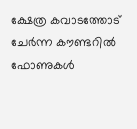ക്ഷേത്ര കവാടത്തോട് ചേര്‍ന്ന കൗണ്ടറില്‍ ഫോണുകള്‍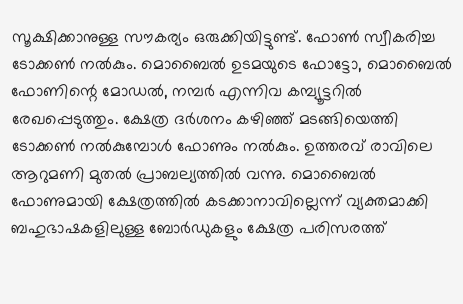സൂക്ഷിക്കാനുള്ള സൗകര്യം ഒരുക്കിയിട്ടുണ്ട്. ഫോണ്‍ സ്വീകരിച്ച ടോക്കണ്‍ നല്‍കും. മൊബൈല്‍ ഉടമയുടെ ഫോട്ടോ, മൊബൈല്‍ ഫോണിന്റെ മോഡല്‍, നമ്പര്‍ എന്നിവ കമ്പ്യൂട്ടറില്‍ രേഖപ്പെടുത്തും. ക്ഷേത്ര ദര്‍ശനം കഴിഞ്ഞ് മടങ്ങിയെത്തി ടോക്കണ്‍ നല്‍കുമ്പോള്‍ ഫോണും നല്‍കും. ഉത്തരവ് രാവിലെ ആറുമണി മുതല്‍ പ്രാബല്യത്തില്‍ വന്നു. മൊബൈല്‍ ഫോണുമായി ക്ഷേത്രത്തില്‍ കടക്കാനാവില്ലെന്ന് വ്യക്തമാക്കി ബഹുഭാഷകളിലുള്ള ബോര്‍ഡുകളും ക്ഷേത്ര പരിസരത്ത്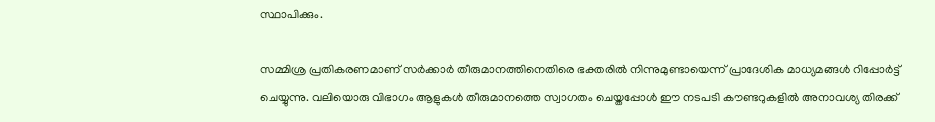സ്ഥാപിക്കും.

സമ്മിശ്ര പ്രതികരണമാണ് സര്‍ക്കാര്‍ തീരുമാനത്തിനെതിരെ ഭക്തരില്‍ നിന്നുമുണ്ടായെന്ന് പ്രാദേശിക മാധ്യമങ്ങള്‍ റിപ്പോര്‍ട്ട് ചെയ്യുന്നു. വലിയൊരു വിഭാഗം ആളുകള്‍ തീരുമാനത്തെ സ്വാഗതം ചെയ്തപ്പോള്‍ ഈ നടപടി കൗണ്ടറുകളില്‍ അനാവശ്യ തിരക്ക്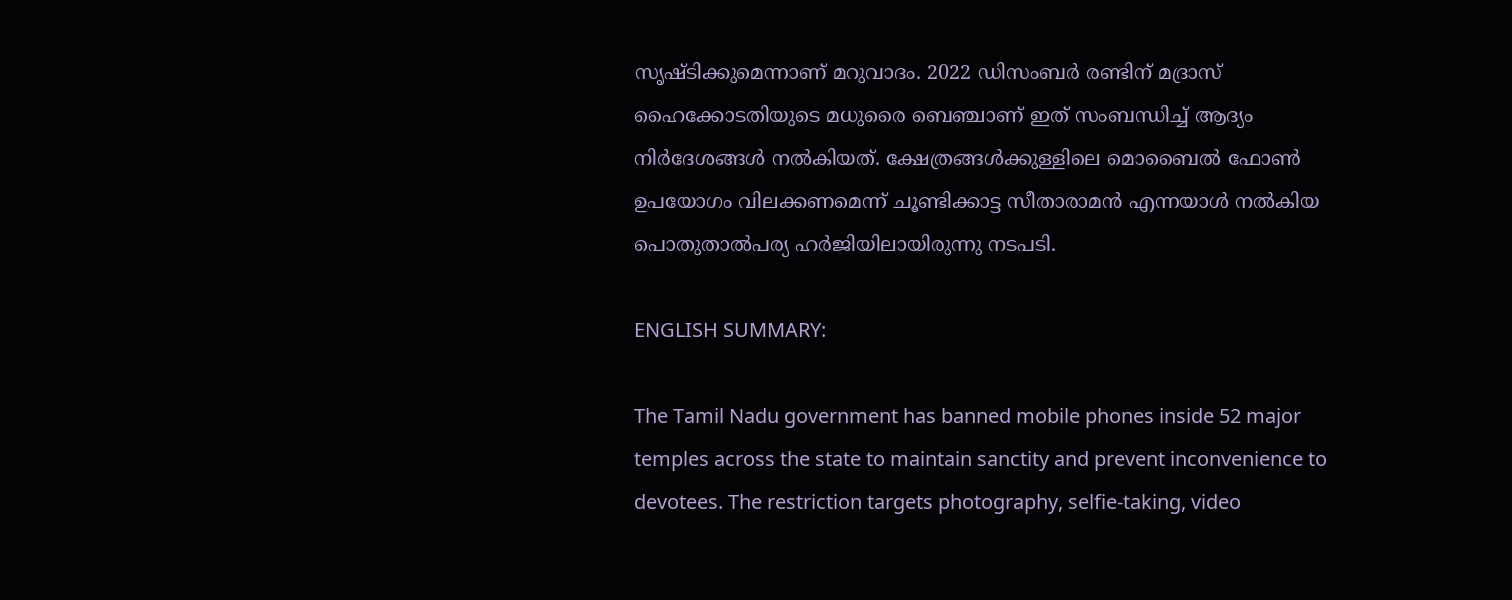സൃഷ്ടിക്കുമെന്നാണ് മറുവാദം. 2022 ഡിസംബര്‍ രണ്ടിന് മദ്രാസ് ഹൈക്കോടതിയുടെ മധുരൈ ബെഞ്ചാണ് ഇത് സംബന്ധിച്ച് ആദ്യം നിര്‍ദേശങ്ങള്‍ നല്‍കിയത്. ക്ഷേത്രങ്ങള്‍ക്കുള്ളിലെ മൊബൈല്‍ ഫോണ്‍ ഉപയോഗം വിലക്കണമെന്ന് ചൂണ്ടിക്കാട്ട സീതാരാമന്‍ എന്നയാള്‍ നല്‍കിയ പൊതുതാല്‍പര്യ ഹര്‍ജിയിലായിരുന്നു നടപടി.

ENGLISH SUMMARY:

The Tamil Nadu government has banned mobile phones inside 52 major temples across the state to maintain sanctity and prevent inconvenience to devotees. The restriction targets photography, selfie-taking, video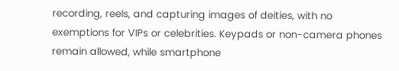recording, reels, and capturing images of deities, with no exemptions for VIPs or celebrities. Keypads or non-camera phones remain allowed, while smartphone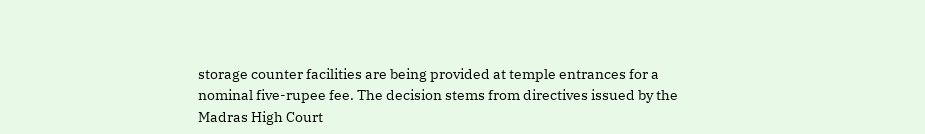storage counter facilities are being provided at temple entrances for a nominal five-rupee fee. The decision stems from directives issued by the Madras High Court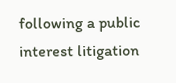following a public interest litigation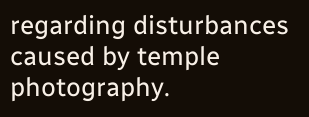regarding disturbances caused by temple photography.